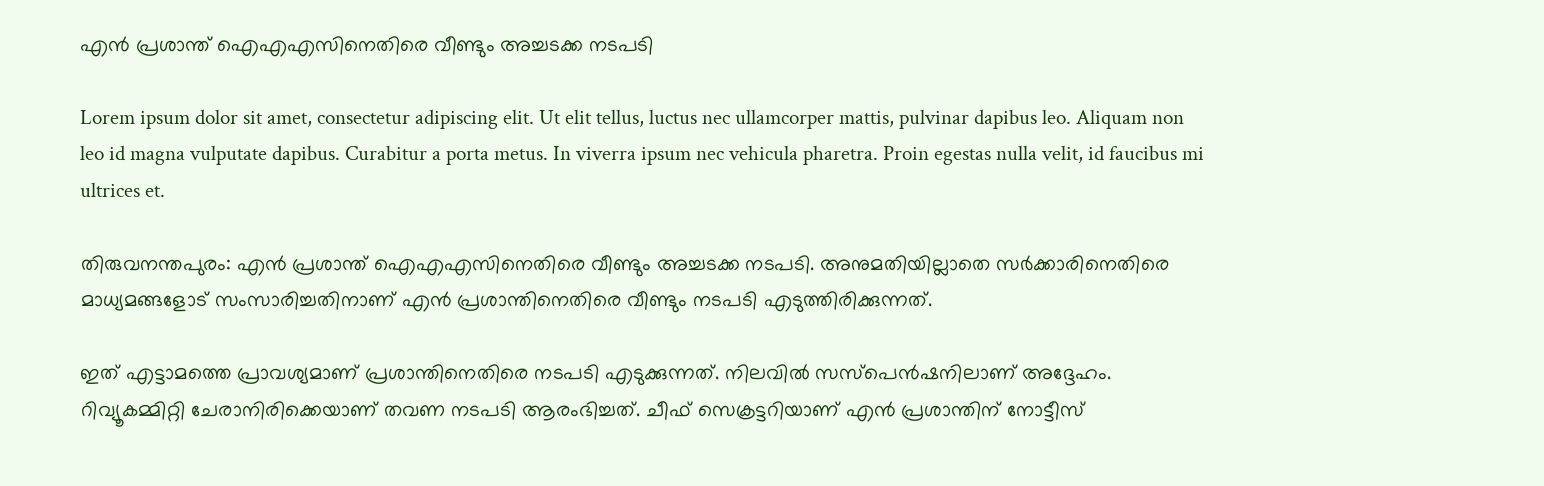എൻ പ്രശാന്ത് ഐഎഎസിനെതിരെ വീണ്ടും അച്ചടക്ക നടപടി

Lorem ipsum dolor sit amet, consectetur adipiscing elit. Ut elit tellus, luctus nec ullamcorper mattis, pulvinar dapibus leo. Aliquam non leo id magna vulputate dapibus. Curabitur a porta metus. In viverra ipsum nec vehicula pharetra. Proin egestas nulla velit, id faucibus mi ultrices et.

തിരുവനന്തപുരം: എൻ പ്രശാന്ത് ഐഎഎസിനെതിരെ വീണ്ടും അച്ചടക്ക നടപടി. അനുമതിയില്ലാതെ സർക്കാരിനെതിരെ മാധ്യമങ്ങളോട് സംസാരിച്ചതിനാണ് എൻ പ്രശാന്തിനെതിരെ വീണ്ടും നടപടി എടുത്തിരിക്കുന്നത്.

ഇത് എട്ടാമത്തെ പ്രാവശ്യമാണ് പ്രശാന്തിനെതിരെ നടപടി എടുക്കുന്നത്. നിലവിൽ സസ്പെൻഷനിലാണ് അദ്ദേഹം. റിവ്യൂകമ്മിറ്റി ചേരാനിരിക്കെയാണ് തവണ നടപടി ആരംഭിച്ചത്. ചീഫ് സെക്രട്ടറിയാണ് എൻ പ്രശാന്തിന് നോട്ടീസ്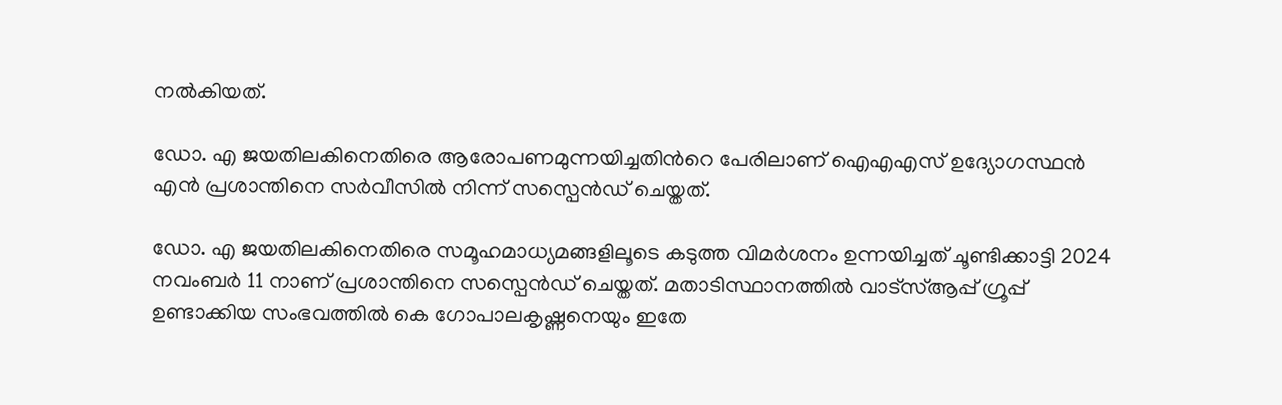നൽകിയത്.

ഡോ. എ ജയതിലകിനെതിരെ ആരോപണമുന്നയിച്ചതിന്‍റെ പേരിലാണ് ഐഎഎസ് ഉദ്യോഗസ്ഥൻ എൻ പ്രശാന്തി‍നെ സർവീസിൽ നിന്ന് സസ്പെൻഡ് ചെയ്തത്.

ഡോ. എ ജയതിലകിനെതിരെ സമൂഹമാധ്യമങ്ങളിലൂടെ കടുത്ത വിമര്‍ശനം ഉന്നയിച്ചത് ചൂണ്ടിക്കാട്ടി 2024 നവംബര്‍ 11 നാണ് പ്രശാന്തിനെ സസ്പെന്‍ഡ് ചെയ്തത്. മതാടിസ്ഥാനത്തിൽ വാട്സ്ആപ്പ് ഗ്രൂപ്പ് ഉണ്ടാക്കിയ സംഭവത്തിൽ കെ ഗോപാലകൃഷ്ണനെയും ഇതേ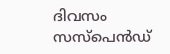ദിവസം സസ്പെൻഡ്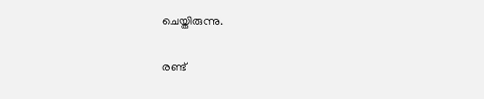ചെയ്തിരുന്നു.

രണ്ട്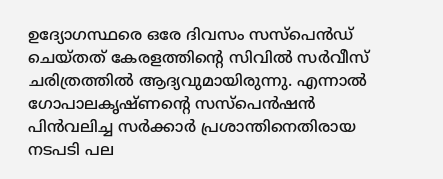ഉദ്യോഗസ്ഥരെ ഒരേ ദിവസം സസ്പെൻഡ് ചെയ്തത് കേരളത്തിന്‍റെ സിവിൽ സർവീസ് ചരിത്രത്തിൽ ആദ്യവുമായിരുന്നു. എന്നാൽ ഗോപാലകൃഷ്ണന്‍റെ സസ്പെൻഷൻ പിൻവലിച്ച സർക്കാർ പ്രശാന്തിനെതിരായ നടപടി പല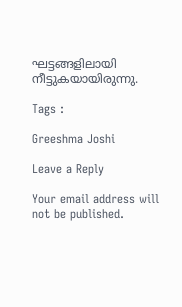ഘട്ടങ്ങളിലായി നീട്ടുകയായിരുന്നു.

Tags :

Greeshma Joshi

Leave a Reply

Your email address will not be published.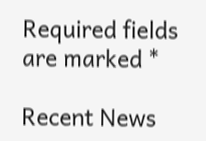Required fields are marked *

Recent News